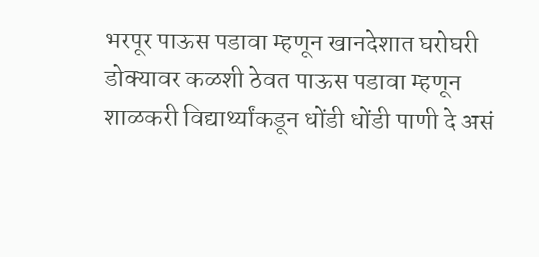भरपूर पाऊस पडावा म्हणून खानदेशात घरोघरी डोक्यावर कळशी ठेवत पाऊस पडावा म्हणून शाळकरी विद्यार्थ्यांकडून धोंडी धोंडी पाणी दे असं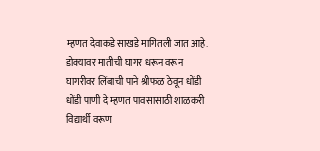म्हणत देवाकडे साखडे मागितली जात आहे. डोक्यावर मातीची घागर धरून वरून घागरीवर लिंबाची पाने श्रीफळ ठेवून धोंडी धोंडी पाणी दे म्हणत पावसासाठी शाळकरी विद्यार्थी वरूण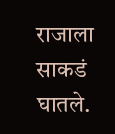राजाला साकडं घातले.